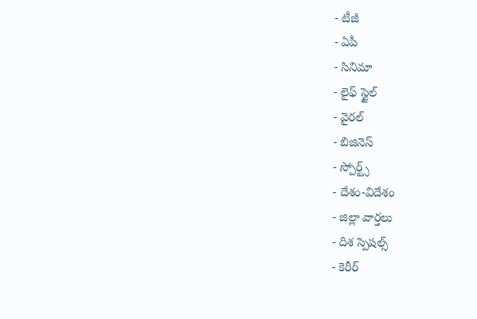- టీజీ
- ఏపీ
- సినిమా
- లైఫ్ స్టైల్
- వైరల్
- బిజినెస్
- స్పోర్ట్స్
- దేశం-విదేశం
- జిల్లా వార్తలు
- దిశ స్పెషల్స్
- కెరీర్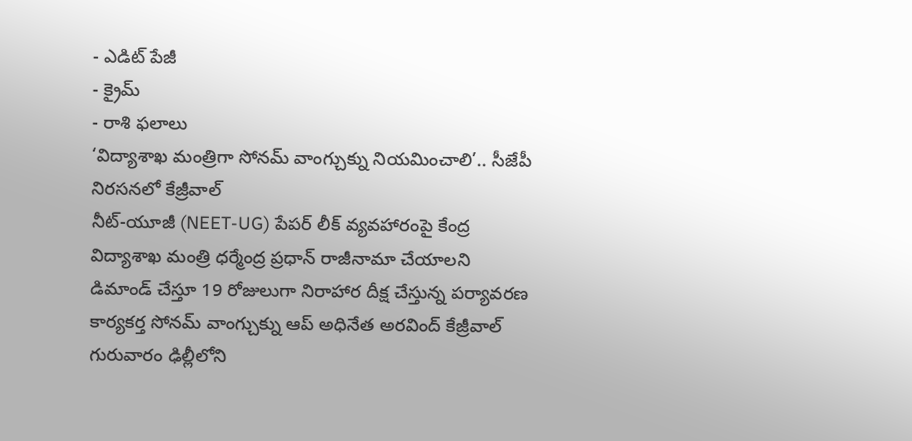- ఎడిట్ పేజీ
- క్రైమ్
- రాశి ఫలాలు
‘విద్యాశాఖ మంత్రిగా సోనమ్ వాంగ్చుక్ను నియమించాలి’.. సీజేపీ నిరసనలో కేజ్రీవాల్
నీట్-యూజీ (NEET-UG) పేపర్ లీక్ వ్యవహారంపై కేంద్ర విద్యాశాఖ మంత్రి ధర్మేంద్ర ప్రధాన్ రాజీనామా చేయాలని డిమాండ్ చేస్తూ 19 రోజులుగా నిరాహార దీక్ష చేస్తున్న పర్యావరణ కార్యకర్త సోనమ్ వాంగ్చుక్ను ఆప్ అధినేత అరవింద్ కేజ్రీవాల్ గురువారం ఢిల్లీలోని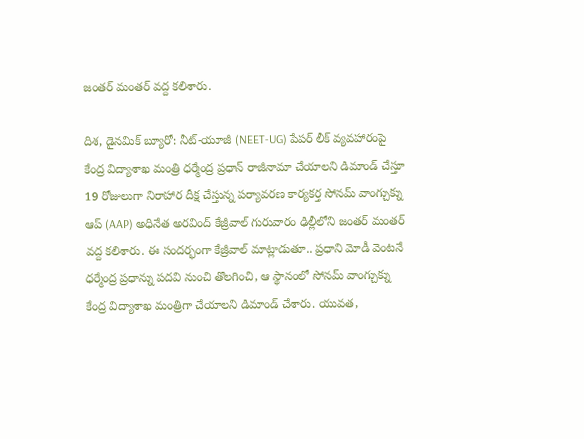జంతర్ మంతర్ వద్ద కలిశారు.

దిశ, డైనమిక్ బ్యూరో: నీట్-యూజీ (NEET-UG) పేపర్ లీక్ వ్యవహారంపై కేంద్ర విద్యాశాఖ మంత్రి ధర్మేంద్ర ప్రధాన్ రాజీనామా చేయాలని డిమాండ్ చేస్తూ 19 రోజులుగా నిరాహార దీక్ష చేస్తున్న పర్యావరణ కార్యకర్త సోనమ్ వాంగ్చుక్ను ఆప్ (AAP) అధినేత అరవింద్ కేజ్రీవాల్ గురువారం ఢిల్లీలోని జంతర్ మంతర్ వద్ద కలిశారు. ఈ సందర్భంగా కేజ్రీవాల్ మాట్లాడుతూ.. ప్రధాని మోడీ వెంటనే ధర్మేంద్ర ప్రధాన్ను పదవి నుంచి తొలగించి, ఆ స్థానంలో సోనమ్ వాంగ్చుక్ను కేంద్ర విద్యాశాఖ మంత్రిగా చేయాలని డిమాండ్ చేశారు. యువత,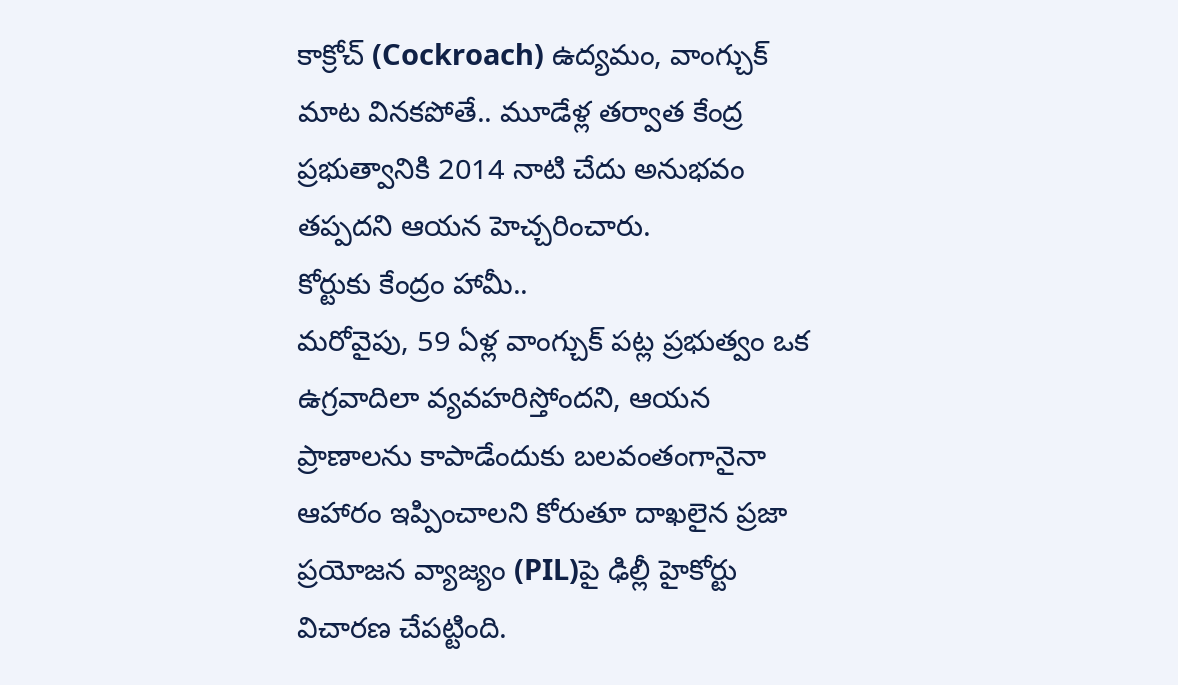కాక్రోచ్ (Cockroach) ఉద్యమం, వాంగ్చుక్ మాట వినకపోతే.. మూడేళ్ల తర్వాత కేంద్ర ప్రభుత్వానికి 2014 నాటి చేదు అనుభవం తప్పదని ఆయన హెచ్చరించారు.
కోర్టుకు కేంద్రం హామీ..
మరోవైపు, 59 ఏళ్ల వాంగ్చుక్ పట్ల ప్రభుత్వం ఒక ఉగ్రవాదిలా వ్యవహరిస్తోందని, ఆయన ప్రాణాలను కాపాడేందుకు బలవంతంగానైనా ఆహారం ఇప్పించాలని కోరుతూ దాఖలైన ప్రజా ప్రయోజన వ్యాజ్యం (PIL)పై ఢిల్లీ హైకోర్టు విచారణ చేపట్టింది.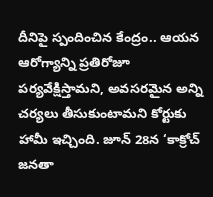దీనిపై స్పందించిన కేంద్రం.. ఆయన ఆరోగ్యాన్ని ప్రతిరోజూ పర్యవేక్షిస్తామని, అవసరమైన అన్ని చర్యలు తీసుకుంటామని కోర్టుకు హామీ ఇచ్చింది. జూన్ 28న ‘కాక్రోచ్ జనతా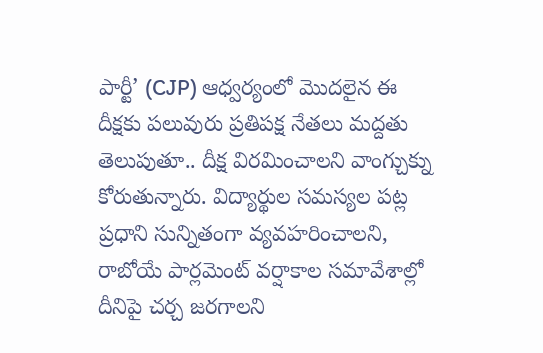పార్టీ’ (CJP) ఆధ్వర్యంలో మొదలైన ఈ దీక్షకు పలువురు ప్రతిపక్ష నేతలు మద్దతు తెలుపుతూ.. దీక్ష విరమించాలని వాంగ్చుక్ను కోరుతున్నారు. విద్యార్థుల సమస్యల పట్ల ప్రధాని సున్నితంగా వ్యవహరించాలని, రాబోయే పార్లమెంట్ వర్షాకాల సమావేశాల్లో దీనిపై చర్చ జరగాలని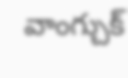వాంగ్చుక్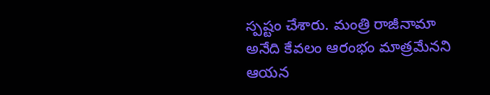స్పష్టం చేశారు. మంత్రి రాజీనామా అనేది కేవలం ఆరంభం మాత్రమేనని ఆయన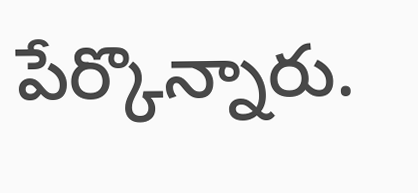పేర్కొన్నారు.